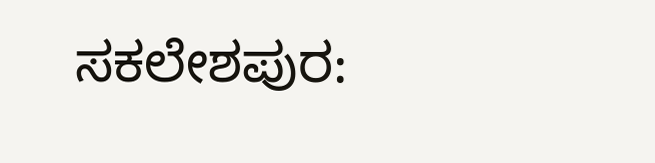ಸಕಲೇಶಪುರ: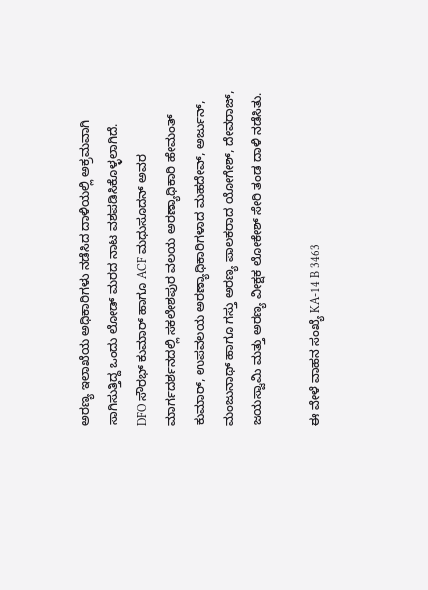ಅರಣ್ಯ ಇಲಾಖೆಯ ಅಧಿಕಾರಿಗಳು ನಡೆಸಿದ ದಾಳಿಯಲ್ಲಿ ಅಕ್ರಮವಾಗಿ ಸಾಗಿಸುತ್ತಿದ್ದ ಒಂದು ಲೋಡ್ ಮರದ ನಾಟ ವಶಪಡಿಸಿಕೊಳ್ಳಲಾಗಿದೆ.
DFO ಸೌರಭ್ ಕುಮಾರ್ ಹಾಗೂ ACF ಮಧುಸೂದನ್ ಅವರ ಮಾರ್ಗದರ್ಶನದಲ್ಲಿ ಸಕಲೇಶಪುರ ವಲಯ ಅರಣ್ಯಾಧಿಕಾರಿ ಹೇಮಂತ್ ಕುಮಾರ್, ಉಪವಲಯ ಅರಣ್ಯಾಧಿಕಾರಿಗಳಾದ ಮಹದೇವ್, ಅರ್ಜುನ್, ಮಂಜುನಾಥ್ ಹಾಗೂ ಗಸ್ತು ಅರಣ್ಯ ಪಾಲಕರಾದ ಯೋಗೇಶ್, ದೇವರಾಜ್, ಜಯಸ್ವಾಮಿ ಮತ್ತು ಅರಣ್ಯ ವೀಕ್ಷಕ ಲೋಕೇಶ್ ಸೇರಿ ತಂಡ ದಾಳಿ ನಡೆಸಿತು.

ಈ ವೇಳೆ ವಾಹನ ಸಂಖ್ಯೆ KA-14 B 3463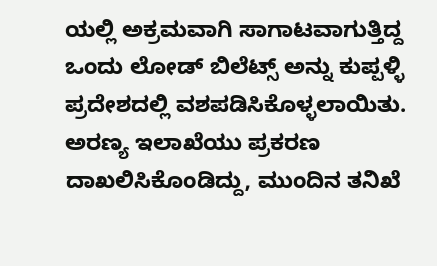ಯಲ್ಲಿ ಅಕ್ರಮವಾಗಿ ಸಾಗಾಟವಾಗುತ್ತಿದ್ದ ಒಂದು ಲೋಡ್ ಬಿಲೆಟ್ಸ್ ಅನ್ನು ಕುಪ್ಪಳ್ಳಿ ಪ್ರದೇಶದಲ್ಲಿ ವಶಪಡಿಸಿಕೊಳ್ಳಲಾಯಿತು.
ಅರಣ್ಯ ಇಲಾಖೆಯು ಪ್ರಕರಣ ದಾಖಲಿಸಿಕೊಂಡಿದ್ದು, ಮುಂದಿನ ತನಿಖೆ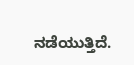ನಡೆಯುತ್ತಿದೆ.